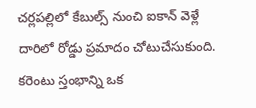చర్లపల్లిలో కేబుల్స్ నుంచి ఐకాన్ వెళ్లే దారిలో రోడ్డు ప్రమాదం చోటుచేసుకుంది. కరెంటు స్తంభాన్ని ఒక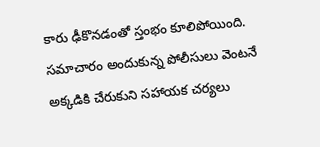కారు ఢీకొనడంతో స్తంభం కూలిపోయింది. సమాచారం అందుకున్న పోలీసులు వెంటనే అక్కడికి చేరుకుని సహాయక చర్యలు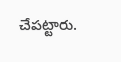చేపట్టారు.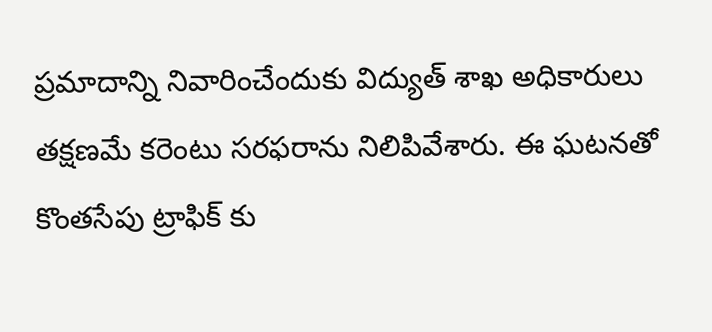ప్రమాదాన్ని నివారించేందుకు విద్యుత్ శాఖ అధికారులు తక్షణమే కరెంటు సరఫరాను నిలిపివేశారు. ఈ ఘటనతో కొంతసేపు ట్రాఫిక్ కు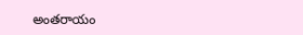అంతరాయం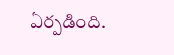ఏర్పడింది.